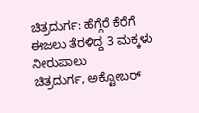ಚಿತ್ರದುರ್ಗ: ಹೆಗ್ಗೆರೆ ಕೆರೆಗೆ ಈಜಲು ತೆರಳಿದ್ದ 3 ಮಕ್ಕಳು ನೀರುಪಾಲು
ಚಿತ್ರದುರ್ಗ, ಅಕ್ಟೋಬರ್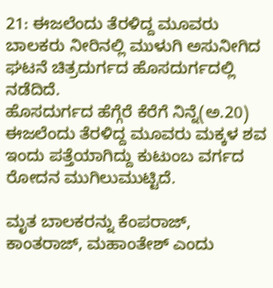21: ಈಜಲೆಂದು ತೆರಳಿದ್ದ ಮೂವರು ಬಾಲಕರು ನೀರಿನಲ್ಲಿ ಮುಳುಗಿ ಅಸುನೀಗಿದ ಘಟನೆ ಚಿತ್ರದುರ್ಗದ ಹೊಸದುರ್ಗದಲ್ಲಿ ನಡೆದಿದೆ.
ಹೊಸದುರ್ಗದ ಹೆಗ್ಗೆರೆ ಕೆರೆಗೆ ನಿನ್ನೆ(ಅ.20) ಈಜಲೆಂದು ತೆರಳಿದ್ದ ಮೂವರು ಮಕ್ಕಳ ಶವ ಇಂದು ಪತ್ತೆಯಾಗಿದ್ದು ಕುಟುಂಬ ವರ್ಗದ ರೋದನ ಮುಗಿಲುಮುಟ್ಟಿದೆ.

ಮೃತ ಬಾಲಕರನ್ನು ಕೆಂಪರಾಜ್, ಕಾಂತರಾಜ್, ಮಹಾಂತೇಶ್ ಎಂದು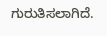ಗುರುತಿಸಲಾಗಿದೆ.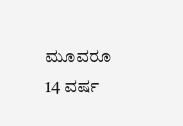ಮೂವರೂ 14 ವರ್ಷ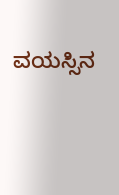ವಯಸ್ಸಿನ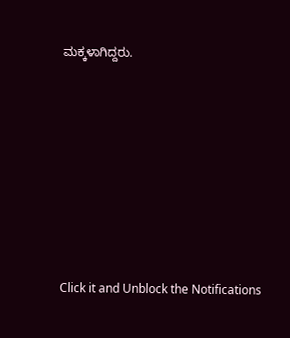ಮಕ್ಕಳಾಗಿದ್ದರು.












Click it and Unblock the Notifications